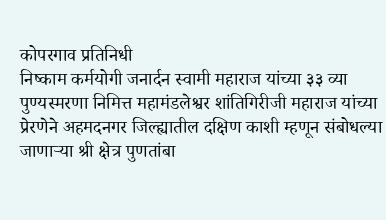कोपरगाव प्रतिनिधी
निष्काम कर्मयोगी जनार्दन स्वामी महाराज यांच्या ३३ व्या पुण्यस्मरणा निमित्त महामंडलेश्वर शांतिगिरीजी महाराज यांच्या प्रेरणेने अहमदनगर जिल्ह्यातील दक्षिण काशी म्हणून संबोधल्या जाणाऱ्या श्री क्षेत्र पुणतांबा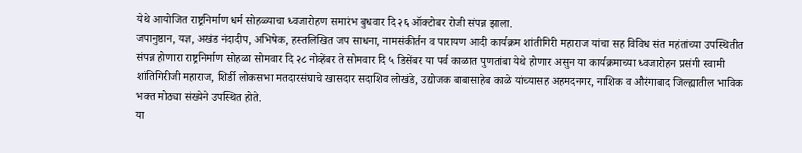येथे आयोजित राष्ट्रनिर्माण धर्म सोहळ्याचा ध्वजारोहण समारंभ बुधवार दि २६ ऑक्टोबर रोजी संपन्न झाला.
जपानुष्ठान, यज्ञ, अखंड नंदादीप, अभिषेक, हस्तलिखित जप साधना, नामसंकीर्तन व पारायण आदी कार्यक्रम शांतीगिरी महाराज यांचा सह विविध संत महंतांच्या उपस्थितीत संपन्न होणारा राष्ट्रनिर्माण सोहळा सोमवार दि २८ नोव्हेंबर ते सोमवार दि ५ डिसेंबर या पर्व काळात पुणतांबा येथे होणार असुन या कार्यक्रमाच्या ध्वजारोहन प्रसंगी स्वामी शांतिगिरीजी महाराज, शिर्डी लोकसभा मतदारसंघाचे खासदार सदाशिव लोखंडे, उद्योजक बाबासाहेब काळे यांच्यासह अहमदनगर, नाशिक व औरंगाबाद जिल्ह्यातील भाविक भक्त मोठ्या संख्येने उपस्थित होते.
या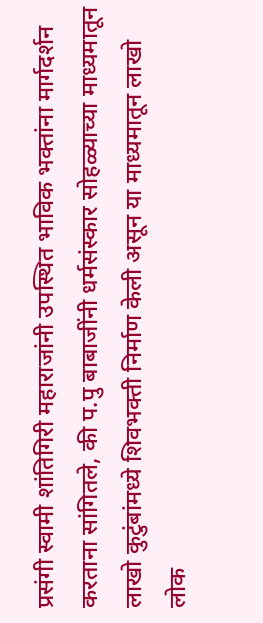प्रसंगी स्वामी शांतिगिरी महाराजांनी उपस्थित भाविक भक्तांना मार्गदर्शन करताना सांगितले, की प.पु बाबाजींनी धर्मसंस्कार सोहळ्याच्या माध्यमातून लाखो कुटुंबांमध्ये शिवभक्ती निर्माण केली असून या माध्यमातून लाखो लोक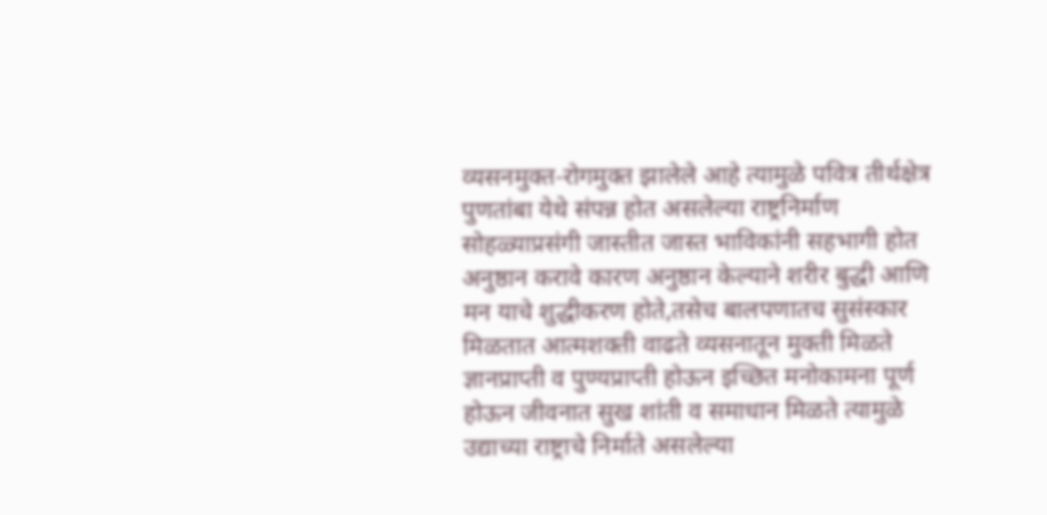व्यसनमुक्त-रोगमुक्त झालेले आहे त्यामुळे पवित्र तीर्थक्षेत्र पुणतांबा येथे संपन्न होत असलेल्या राष्ट्रनिर्माण सोहळ्याप्रसंगी जास्तीत जास्त भाविकांनी सहभागी होत अनुष्ठान करावे कारण अनुष्ठान केल्याने शरीर बुद्धी आणि मन याचे शुद्धीकरण होते,तसेच बालपणातच सुसंस्कार मिळतात आत्मशक्ती वाढते व्यसनातून मुक्ती मिळते ज्ञानप्राप्ती व पुण्यप्राप्ती होऊन इच्छित मनोकामना पूर्ण होऊन जीवनात सुख शांती व समाधान मिळते त्यामुळे उद्याच्या राष्ट्राचे निर्माते असलेल्या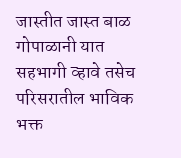जास्तीत जास्त बाळ गोपाळानी यात सहभागी व्हावे तसेच परिसरातील भाविक भक्त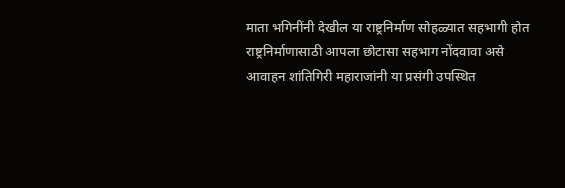माता भगिनींनी देखील या राष्ट्रनिर्माण सोहळ्यात सहभागी होत राष्ट्रनिर्माणासाठी आपला छोटासा सहभाग नोंदवावा असे आवाहन शांतिगिरी महाराजांनी या प्रसंगी उपस्थित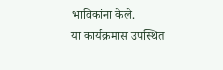भाविकांना केले.
या कार्यक्रमास उपस्थित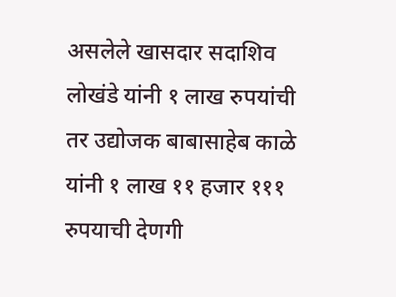असलेले खासदार सदाशिव लोखंडे यांनी १ लाख रुपयांची तर उद्योजक बाबासाहेब काळे यांनी १ लाख ११ हजार १११ रुपयाची देणगी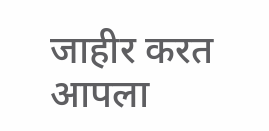जाहीर करत आपला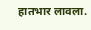हातभार लावला.